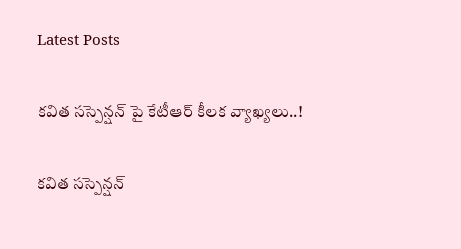Latest Posts

కవిత సస్పెన్షన్ పై కేటీఆర్ కీలక వ్యాఖ్యలు..!

కవిత సస్పెన్షన్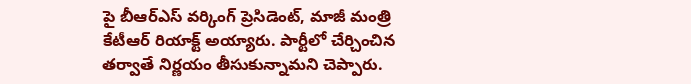పై బీఆర్ఎస్ వర్కింగ్ ప్రెసిడెంట్, మాజీ మంత్రి కేటీఆర్ రియాక్ట్ అయ్యారు. పార్టీలో చేర్చించిన తర్వాతే నిర్ణయం తీసుకున్నామని చెప్పారు.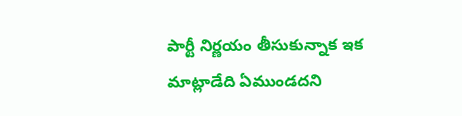పార్టీ నిర్ణయం తీసుకున్నాక ఇక మాట్లాడేది ఏముండదని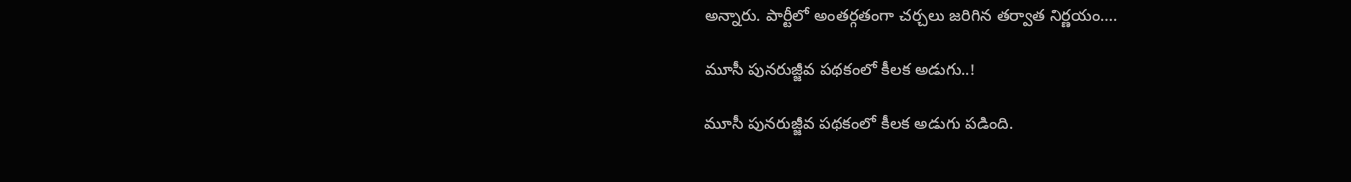అన్నారు. పార్టీలో అంతర్గతంగా చర్చలు జరిగిన తర్వాత నిర్ణయం….

మూసీ పునరుజ్జీవ పథకంలో కీలక అడుగు..!

మూసీ పునరుజ్జీవ పథకంలో కీలక అడుగు పడింది.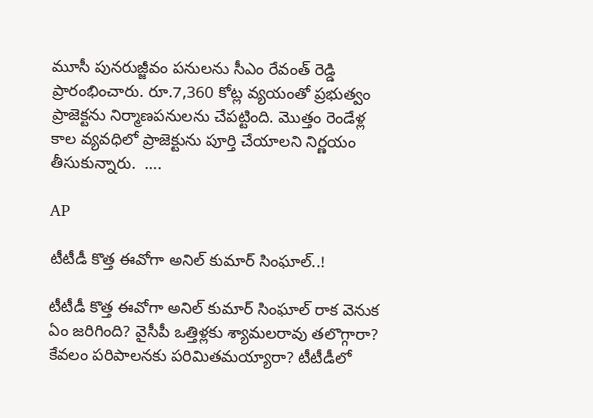మూసీ పునరుజ్జీవం పనులను సీఎం రేవంత్ రెడ్డి ప్రారంభించారు. రూ.7,360 కోట్ల వ్యయంతో ప్రభుత్వం ప్రాజెక్టను నిర్మాణపనులను చేపట్టింది. మొత్తం రెండేళ్ల కాల వ్యవధిలో ప్రాజెక్టును పూర్తి చేయాలని నిర్ణయం తీసుకున్నారు.  ….

AP

టీటీడీ కొత్త ఈవోగా అనిల్ కుమార్ సింఘాల్..!

టీటీడీ కొత్త ఈవోగా అనిల్ కుమార్ సింఘాల్ రాక వెనుక ఏం జరిగింది? వైసీపీ ఒత్తిళ్లకు శ్యామలరావు తలొగ్గారా? కేవలం పరిపాలనకు పరిమితమయ్యారా? టీటీడీలో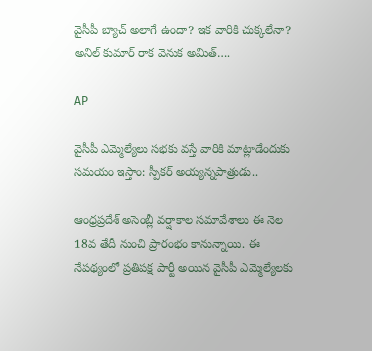వైసీపీ బ్యాచ్ అలాగే ఉందా? ఇక వారికి చుక్కలేనా? అనిల్ కుమార్ రాక వెనుక అమిత్….

AP

వైసీపీ ఎమ్మెల్యేలు సభకు వస్తే వారికి మాట్లాడేందుకు సమయం ఇస్తాం: స్పీకర్ అయ్యన్నపాత్రుడు..

ఆంధ్రప్రదేశ్ అసెంబ్లీ వర్షాకాల సమావేశాలు ఈ నెల 18వ తేదీ నుంచి ప్రారంభం కానున్నాయి. ఈ నేపథ్యంలో ప్రతిపక్ష పార్టీ అయిన వైసీపీ ఎమ్మెల్యేలకు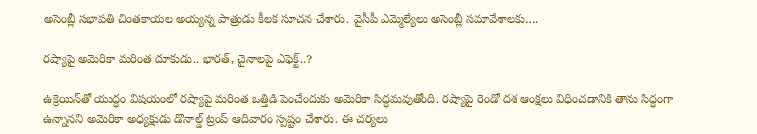అసెంబ్లీ సభాపతి చింతకాయల అయ్యన్న పాత్రుడు కీలక సూచన చేశారు. వైసీపీ ఎమ్మెల్యేలు అసెంబ్లీ సమావేశాలకు….

రష్యాపై అమెరికా మరింత దూకుడు.. భారత్, చైనాలపై ఎఫెక్ట్..?

ఉక్రెయిన్‌తో యుద్ధం విషయంలో రష్యాపై మరింత ఒత్తిడి పెంచేందుకు అమెరికా సిద్ధమవుతోంది. రష్యాపై రెండో దశ ఆంక్షలు విధించడానికి తాను సిద్ధంగా ఉన్నానని అమెరికా అధ్యక్షుడు డొనాల్డ్ ట్రంప్ ఆదివారం స్పష్టం చేశారు. ఈ చర్యలు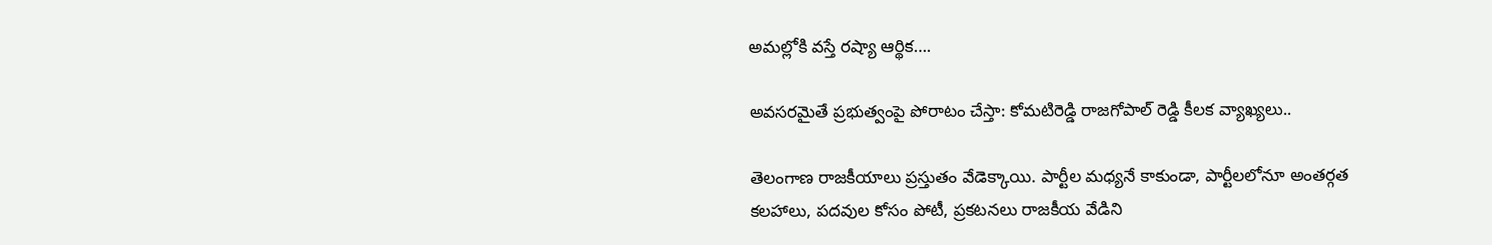అమల్లోకి వస్తే రష్యా ఆర్థిక….

అవసరమైతే ప్రభుత్వంపై పోరాటం చేస్తా: కోమటిరెడ్డి రాజగోపాల్ రెడ్డి కీలక వ్యాఖ్యలు..

తెలంగాణ రాజకీయాలు ప్రస్తుతం వేడెక్కాయి. పార్టీల మధ్యనే కాకుండా, పార్టీలలోనూ అంతర్గత కలహాలు, పదవుల కోసం పోటీ, ప్రకటనలు రాజకీయ వేడిని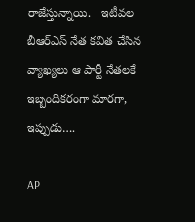రాజేస్తున్నాయి.   ఇటీవల బీఆర్‌ఎస్ నేత కవిత చేసిన వ్యాఖ్యలు ఆ పార్టీ నేతలకే ఇబ్బందికరంగా మారగా, ఇప్పుడు….

AP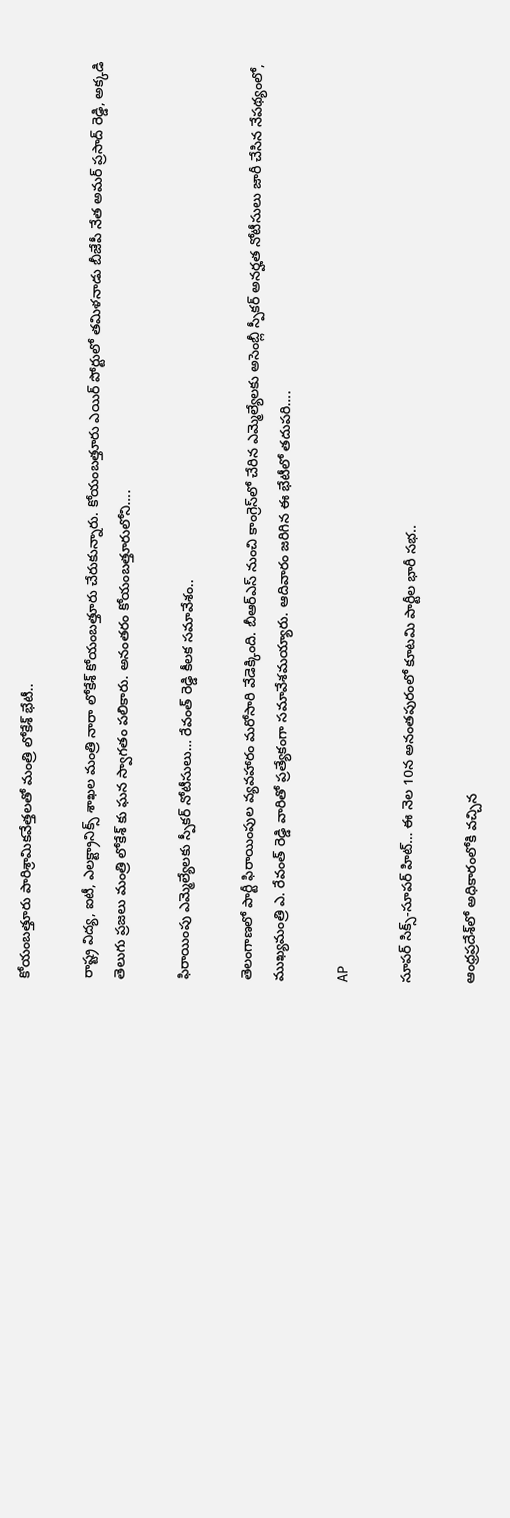కోయంబత్తూరు పారిశ్రామికవేత్తలతో మంత్రి లోకేశ్ భేటీ..

రాష్ట్ర విద్య, ఐటీ, ఎలక్ట్రానిక్స్ శాఖల మంత్రి నారా లోకేశ్ కోయంబత్తూరు చేరుకున్నారు. కోయంబత్తూరు ఎయిర్ పోర్టులో తమిళనాడు బీజేపీ నేత అమర్ ప్రసాద్ రెడ్డి, అక్కడి తెలుగు ప్రజలు మంత్రి లోకేశ్ కు ఘన స్వాగతం పలికారు. అనంతరం కోయంబత్తూరులోని….

ఫిరాయింపు ఎమ్మెల్యేలకు స్పీకర్ నోటీసులు… రేవంత్ రెడ్డి కీలక సమావేశం..

తెలంగాణలో పార్టీ ఫిరాయింపుల వ్యవహారం మరోసారి వేడెక్కింది. బీఆర్ఎస్ నుంచి కాంగ్రెస్‌లో చేరిన ఎమ్మెల్యేలకు అసెంబ్లీ స్పీకర్ అనర్హత నోటీసులు జారీ చేసిన నేపథ్యంలో, ముఖ్యమంత్రి ఎ. రేవంత్ రెడ్డి వారితో ప్రత్యేకంగా సమావేశమయ్యారు. ఆదివారం జరిగిన ఈ భేటీలో తదుపరి….

AP

సూపర్ సిక్స్-సూపర్ హిట్… ఈ నెల 10న అనంతపురంలో కూటమి పార్టీల భారీ సభ..

ఆంధ్రప్రదేశ్‌లో అధికారంలోకి వచ్చిన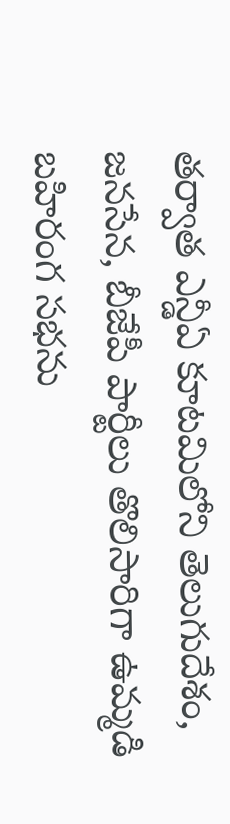తర్వాత ఎన్డీఏ కూటమిలోని తెలుగుదేశం, జనసేన, బీజేపీ పార్టీలు తొలిసారిగా ఉమ్మడి బహిరంగ సభను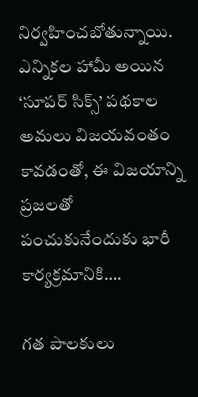నిర్వహించబోతున్నాయి. ఎన్నికల హామీ అయిన ‘సూపర్ సిక్స్’ పథకాల అమలు విజయవంతం కావడంతో, ఈ విజయాన్ని ప్రజలతో పంచుకునేందుకు భారీ కార్యక్రమానికి….

గత పాలకులు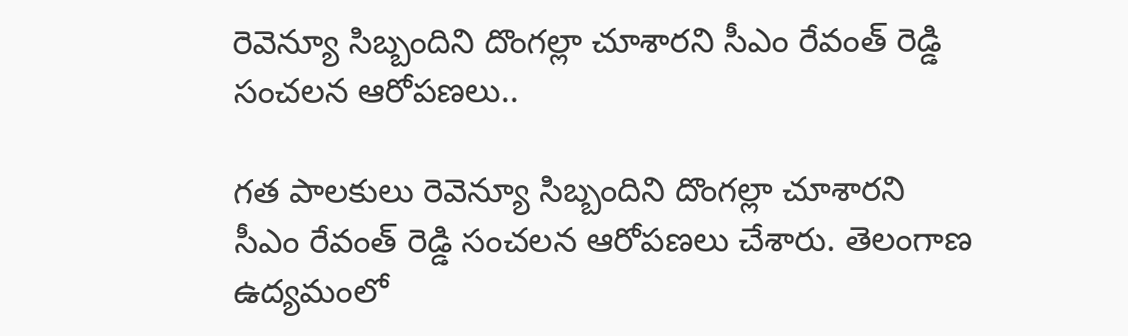రెవెన్యూ సిబ్బందిని దొంగల్లా చూశారని సీఎం రేవంత్ రెడ్డి సంచలన ఆరోపణలు..

గత పాలకులు రెవెన్యూ సిబ్బందిని దొంగల్లా చూశారని సీఎం రేవంత్ రెడ్డి సంచలన ఆరోపణలు చేశారు. తెలంగాణ ఉద్యమంలో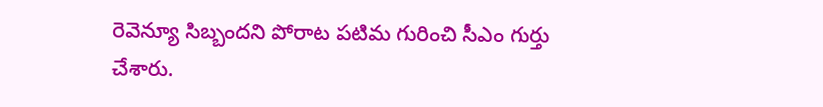రెవెన్యూ సిబ్బందని పోరాట పటిమ గురించి సీఎం గుర్తు చేశారు.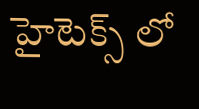హైటెక్స్ లో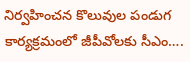నిర్వహించన కొలువుల పండుగ కార్యక్రమంలో జీపీవోలకు సీఎం….